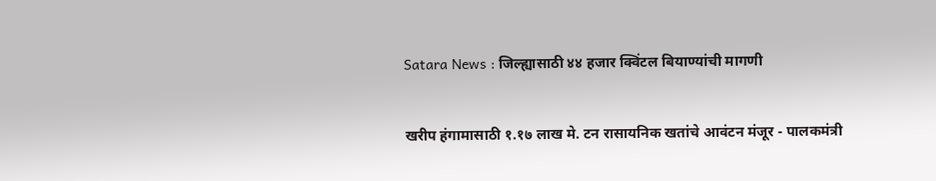Satara News : जिल्ह्यासाठी ४४ हजार क्विंटल बियाण्यांची मागणी


खरीप हंगामासाठी १.१७ लाख मे. टन रासायनिक खतांचे आवंटन मंजूर - पालकमंत्री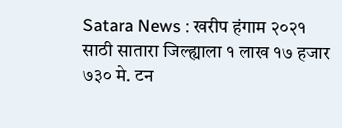Satara News : खरीप हंगाम २०२१ साठी सातारा जिल्ह्याला १ लाख १७ हजार ७३० मे. टन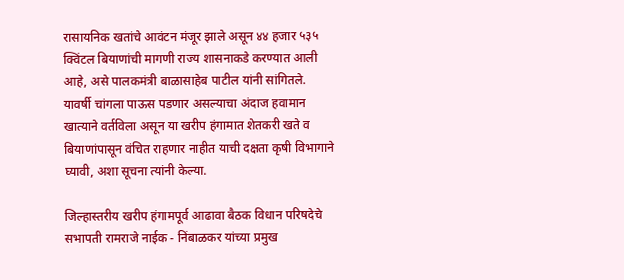रासायनिक खतांचे आवंटन मंजूर झाले असून ४४ हजार ५३५ क्विंटल बियाणांची मागणी राज्य शासनाकडे करण्यात आली आहे, असे पालकमंत्री बाळासाहेब पाटील यांनी सांगितले. यावर्षी चांगला पाऊस पडणार असल्याचा अंदाज हवामान खात्याने वर्तविला असून या खरीप हंगामात शेतकरी खते व बियाणांपासून वंचित राहणार नाहीत याची दक्षता कृषी विभागाने घ्यावी, अशा सूचना त्यांनी केल्या.

जिल्हास्तरीय खरीप हंगामपूर्व आढावा बैठक विधान परिषदेचे सभापती रामराजे नाईक - निंबाळकर यांच्या प्रमुख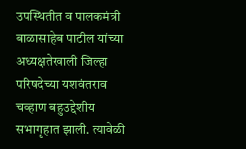उपस्थितीत व पालकमंत्री बाळासाहेब पाटील यांच्या अध्यक्षतेखाली जिल्हा परिषदेच्या यशवंतराव चव्हाण बहुउद्देशीय सभागृहात झाली. त्यावेळी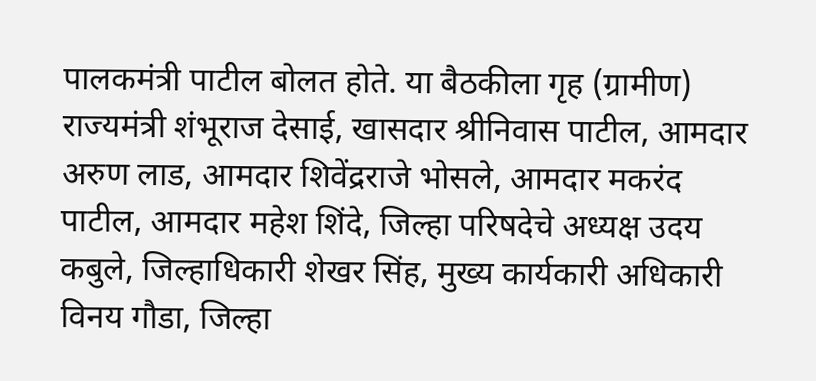पालकमंत्री पाटील बोलत होते. या बैठकीला गृह (ग्रामीण) राज्यमंत्री शंभूराज देसाई, खासदार श्रीनिवास पाटील, आमदार अरुण लाड, आमदार शिवेंद्रराजे भोसले, आमदार मकरंद पाटील, आमदार महेश शिंदे, जिल्हा परिषदेचे अध्यक्ष उदय कबुले, जिल्हाधिकारी शेखर सिंह, मुख्य कार्यकारी अधिकारी विनय गौडा, जिल्हा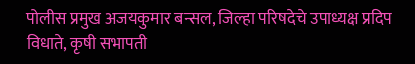पोलीस प्रमुख अजयकुमार बन्सल, जिल्हा परिषदेचे उपाध्यक्ष प्रदिप विधाते, कृषी सभापती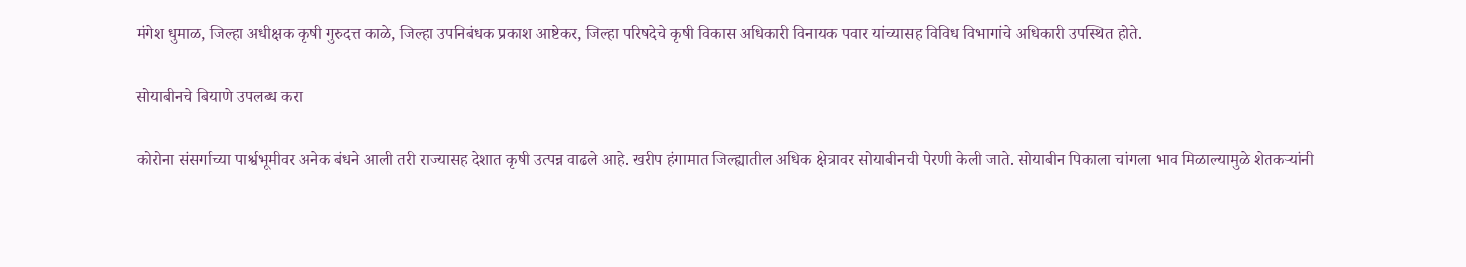मंगेश धुमाळ, जिल्हा अधीक्षक कृषी गुरुदत्त काळे, जिल्हा उपनिबंधक प्रकाश आष्टेकर, जिल्हा परिषदेचे कृषी विकास अधिकारी विनायक पवार यांच्यासह विविध विभागांचे अधिकारी उपस्थित होते.

सोयाबीनचे बियाणे उपलब्ध करा

कोरोना संसर्गाच्या पार्श्वभूमीवर अनेक बंधने आली तरी राज्यासह देशात कृषी उत्पन्न वाढले आहे. खरीप हंगामात जिल्ह्यातील अधिक क्षेत्रावर सोयाबीनची पेरणी केली जाते. सोयाबीन पिकाला चांगला भाव मिळाल्यामुळे शेतकऱ्यांनी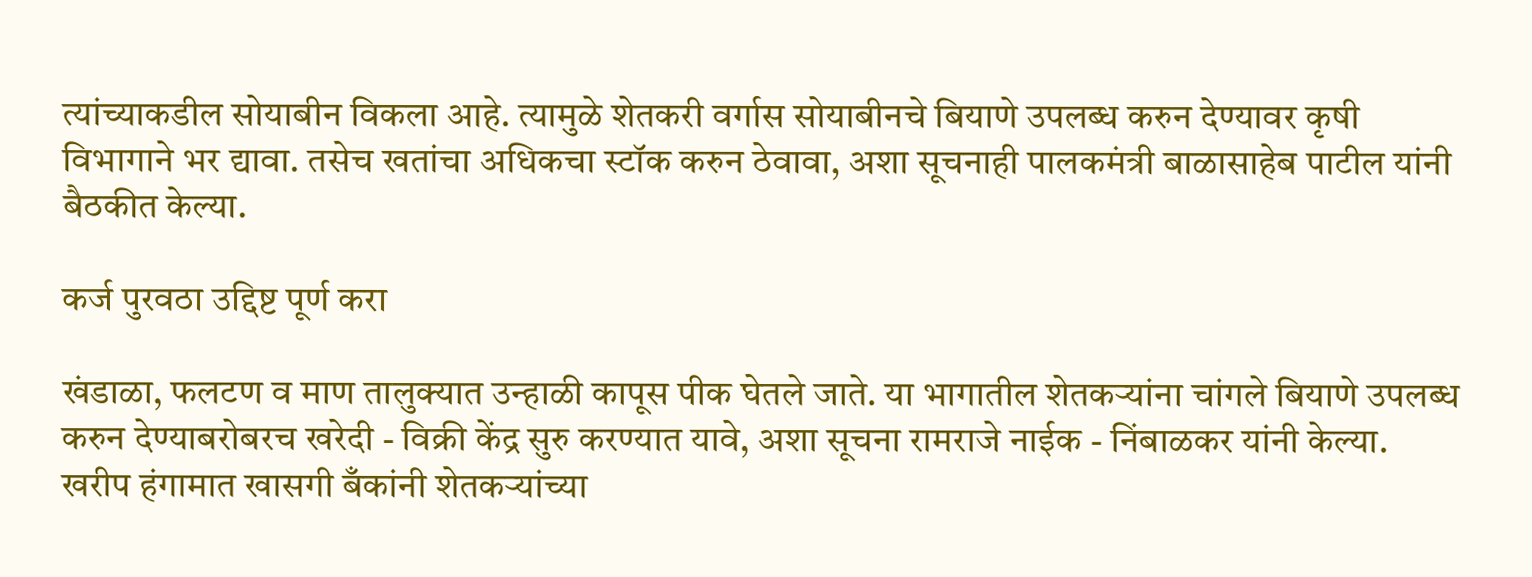त्यांच्याकडील सोयाबीन विकला आहे. त्यामुळे शेतकरी वर्गास सोयाबीनचे बियाणे उपलब्ध करुन देण्यावर कृषी विभागाने भर द्यावा. तसेच खतांचा अधिकचा स्टॉक करुन ठेवावा, अशा सूचनाही पालकमंत्री बाळासाहेब पाटील यांनी बैठकीत केल्या.

कर्ज पुरवठा उद्दिष्ट पूर्ण करा

खंडाळा, फलटण व माण तालुक्यात उन्हाळी कापूस पीक घेतले जाते. या भागातील शेतकऱ्यांना चांगले बियाणे उपलब्ध करुन देण्याबरोबरच खरेदी - विक्री केंद्र सुरु करण्यात यावे, अशा सूचना रामराजे नाईक - निंबाळकर यांनी केल्या. खरीप हंगामात खासगी बँकांनी शेतकऱ्यांच्या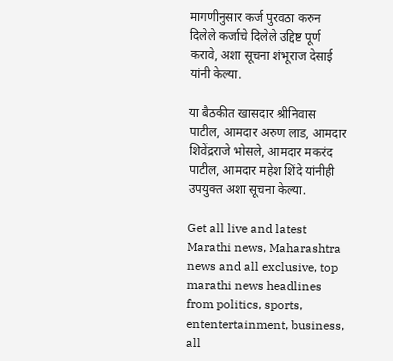मागणीनुसार कर्ज पुरवठा करुन दिलेले कर्जाचे दिलेले उद्दिष्ट पूर्ण करावे, अशा सूचना शंभूराज देसाई यांनी केल्या.

या बैठकीत खासदार श्रीनिवास पाटील, आमदार अरुण लाड, आमदार शिवेंद्रराजे भोसले, आमदार मकरंद पाटील, आमदार महेश शिंदे यांनीही उपयुक्त अशा सूचना केल्या.

Get all live and latest Marathi news, Maharashtra news and all exclusive, top marathi news headlines from politics, sports, ententertainment, business, all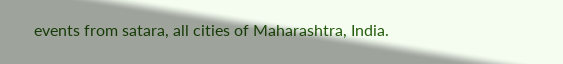events from satara, all cities of Maharashtra, India.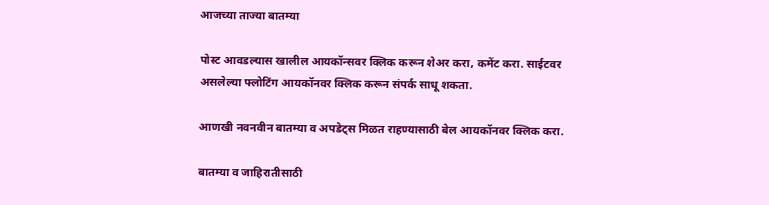आजच्या ताज्या बातम्या

पोस्ट आवडल्यास खालील आयकॉन्सवर क्लिक करून शेअर करा, कमेंट करा. साईटवर असलेल्या फ्लोटिंग आयकॉनवर क्लिक करून संपर्क साधू शकता.

आणखी नवनवीन बातम्या व अपडेट्स मिळत राहण्यासाठी बेल आयकॉनवर क्लिक करा.

बातम्या व जाहिरातीसाठी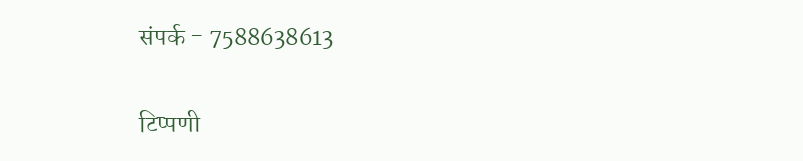संपर्क - 7588638613

टिप्पणी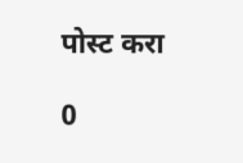पोस्ट करा

0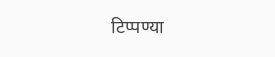टिप्पण्या